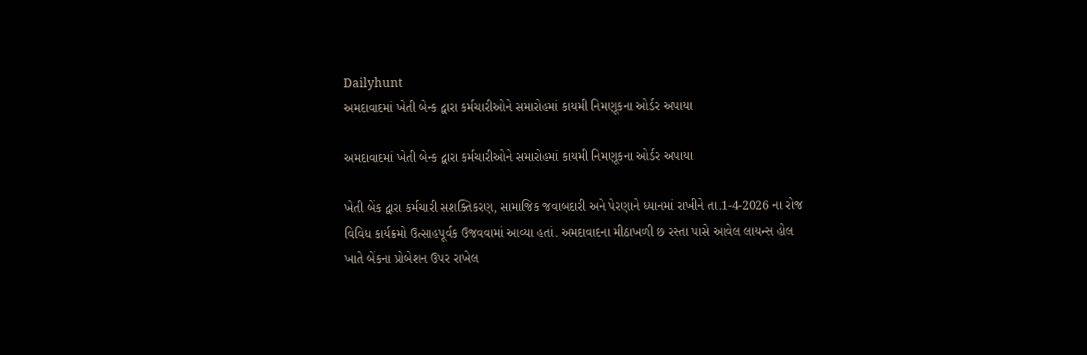Dailyhunt
અમદાવાદમાં ખેતી બેન્ક દ્વારા કર્મચારીઓને સમારોહમાં કાયમી નિમણૂકના ઓર્ડર અપાયા

અમદાવાદમાં ખેતી બેન્ક દ્વારા કર્મચારીઓને સમારોહમાં કાયમી નિમણૂકના ઓર્ડર અપાયા

ખેતી બેંક દ્વારા કર્મચારી સશક્તિકરણ, સામાજિક જવાબદારી અને પેરણાને ધ્યાનમાં રાખીને તા.1-4-2026 ના રોજ વિવિધ કાર્યક્રમો ઉત્સાહપૂર્વક ઉજવવામાં આવ્યા હતાં. અમદાવાદના મીઠાખળી છ રસ્તા પાસે આવેલ લાયન્સ હોલ ખાતે બેંકના પ્રોબેશન ઉપર રાખેલ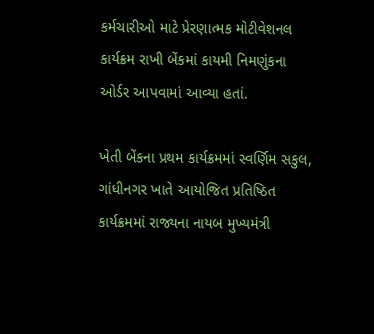કર્મચારીઓ માટે પ્રેરણાત્મક મોટીવેશનલ કાર્યક્રમ રાખી બેંકમાં કાયમી નિમણુંકના ઓર્ડર આપવામાં આવ્યા હતાં.

ખેતી બેંકના પ્રથમ કાર્યક્રમમાં સ્વર્ણિમ સકુલ, ગાંધીનગર ખાતે આયોજિત પ્રતિષ્ઠિત કાર્યક્રમમાં રાજ્યના નાયબ મુખ્યમંત્રી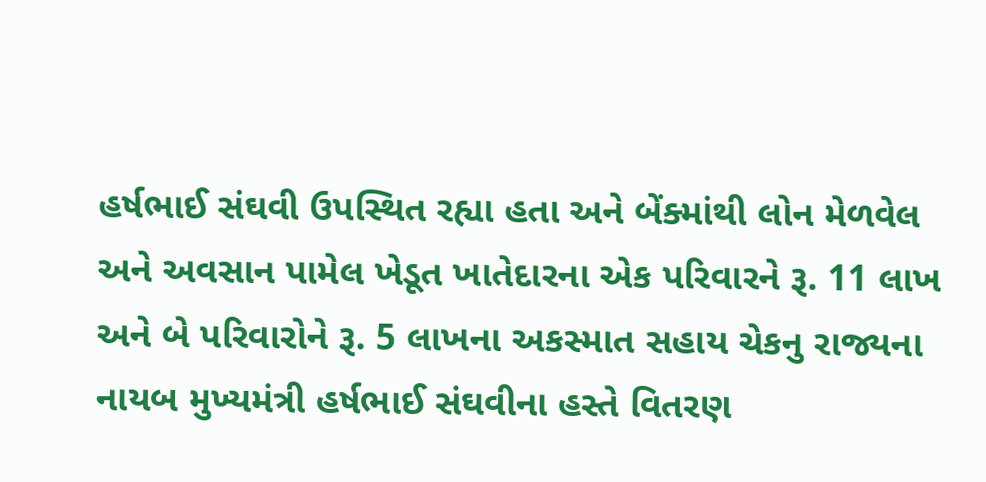હર્ષભાઈ સંઘવી ઉપસ્થિત રહ્યા હતા અને બેંક્માંથી લોન મેળવેલ અને અવસાન પામેલ ખેડૂત ખાતેદારના એક પરિવારને રૂ. 11 લાખ અને બે પરિવારોને રૂ. 5 લાખના અકસ્માત સહાય ચેકનુ રાજ્યના નાયબ મુખ્યમંત્રી હર્ષભાઈ સંઘવીના હસ્તે વિતરણ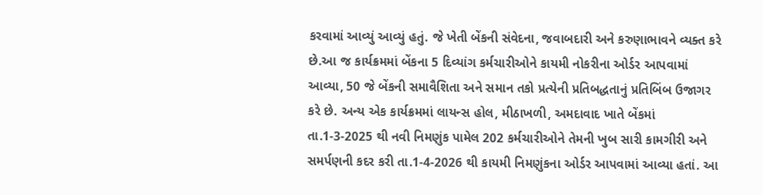કરવામાં આવ્યું આવ્યું હતું. જે ખેતી બેંકની સંવેદના, જવાબદારી અને કરુણાભાવને વ્યક્ત કરે છે.આ જ કાર્યક્રમમાં બેંકના 5 દિવ્યાંગ કર્મચારીઓને કાયમી નોકરીના ઓર્ડર આપવામાં આવ્યા, 50 જે બેંકની સમાવૈશિતા અને સમાન તકો પ્રત્યેની પ્રતિબદ્ધતાનું પ્રતિબિંબ ઉજાગર કરે છે. અન્ય એક કાર્યક્રમમાં લાયન્સ હોલ, મીઠાખળી, અમદાવાદ ખાતે બેંકમાં તા.1-3-2025 થી નવી નિમણુંક પામેલ 202 કર્મચારીઓને તેમની ખુબ સારી કામગીરી અને સમર્પણની કદર કરી તા.1-4-2026 થી કાયમી નિમણુંકના ઓર્ડર આપવામાં આવ્યા હતાં. આ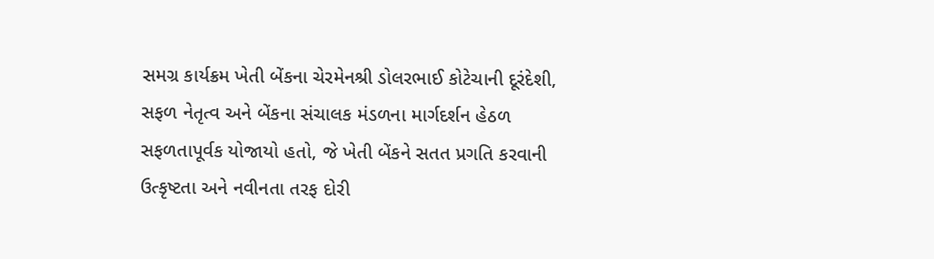સમગ્ર કાર્યક્રમ ખેતી બેંકના ચેરમેનશ્રી ડોલરભાઈ કોટેચાની દૂરંદેશી, સફળ નેતૃત્વ અને બેંકના સંચાલક મંડળના માર્ગદર્શન હેઠળ સફળતાપૂર્વક યોજાયો હતો, જે ખેતી બેંકને સતત પ્રગતિ કરવાની ઉત્કૃષ્ટતા અને નવીનતા તરફ દોરી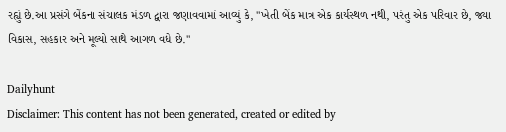રહ્યું છે.આ પ્રસંગે બેંકના સંચાલક મંડળ દ્વારા જણાવવામાં આવ્યું કે, "ખેતી બેંક માત્ર એક કાર્યસ્થળ નથી, પરંતુ એક પરિવાર છે, જ્યા વિકાસ, સહકાર અને મૂલ્યો સાથે આગળ વધે છે."

Dailyhunt
Disclaimer: This content has not been generated, created or edited by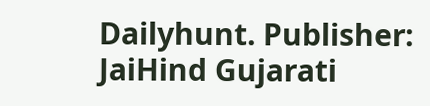Dailyhunt. Publisher: JaiHind Gujarati